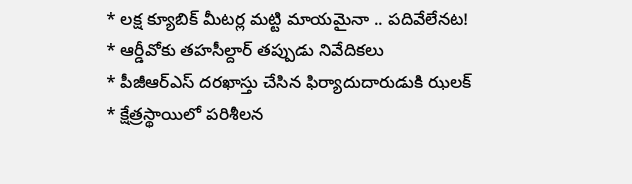* లక్ష క్యూబిక్ మీటర్ల మట్టి మాయమైనా .. పదివేలేనట!
* ఆర్డీవోకు తహసీల్దార్ తప్పుడు నివేదికలు
* పీజీఆర్ఎస్ దరఖాస్తు చేసిన ఫిర్యాదుదారుడుకి ఝలక్
* క్షేత్రస్థాయిలో పరిశీలన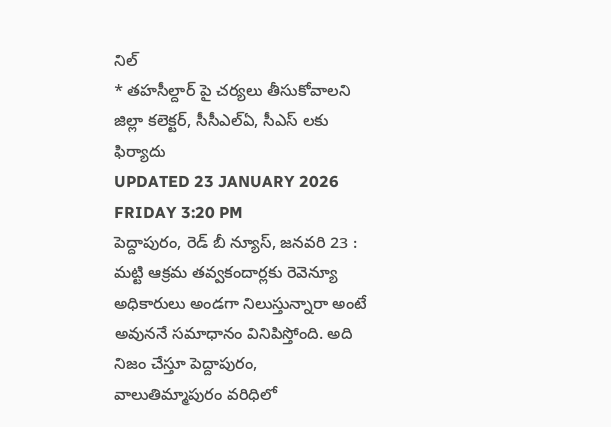నిల్
* తహసీల్దార్ పై చర్యలు తీసుకోవాలని జిల్లా కలెక్టర్, సీసీఎల్ఏ, సీఎస్ లకు ఫిర్యాదు
UPDATED 23 JANUARY 2026 FRIDAY 3:20 PM
పెద్దాపురం, రెడ్ బీ న్యూస్, జనవరి 23 : మట్టి ఆక్రమ తవ్వకందార్లకు రెవెన్యూ అధికారులు అండగా నిలుస్తున్నారా అంటే అవుననే సమాధానం వినిపిస్తోంది. అది నిజం చేస్తూ పెద్దాపురం, వాలుతిమ్మాపురం వరిధిలో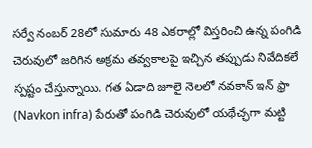సర్వే నంబర్ 28లో సుమారు 48 ఎకరాల్లో విస్తరించి ఉన్న పంగిడి చెరువులో జరిగిన అక్రమ తవ్వకాలపై ఇచ్చిన తప్పుడు నివేదికలే స్పష్టం చేస్తున్నాయి. గత ఏడాది జూలై నెలలో నవకాన్ ఇన్ ఫ్రా (Navkon infra) పేరుతో పంగిడి చెరువులో యథేచ్ఛగా మట్టి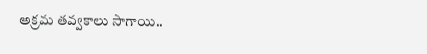అక్రమ తవ్వకాలు సాగాయి..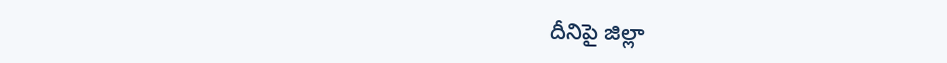దీనిపై జిల్లా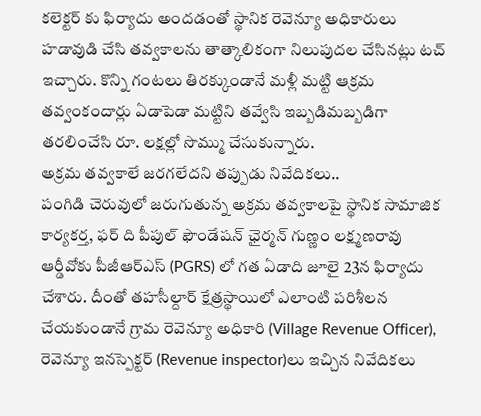కలెక్టర్ కు ఫిర్యాదు అందడంతో స్థానిక రెవెన్యూ అధికారులు హడావుడి చేసి తవ్వకాలను తాత్కాలికంగా నిలుపుదల చేసినట్లు టచ్ ఇచ్చారు. కొన్ని గంటలు తిరక్కుండానే మళ్లీ మట్టి ఆక్రమ తవ్వంకందార్లు ఏడాపెడా మట్టిని తవ్వేసి ఇబ్బడిమబ్బడిగా తరలించేసి రూ. లక్షల్లో సొమ్ము చేసుకున్నారు.
అక్రమ తవ్వకాలే జరగలేదని తప్పుడు నివేదికలు..
పంగిడి చెరువులో జరుగుతున్న అక్రమ తవ్వకాలపై స్థానిక సామాజిక కార్యకర్త, ఫర్ ది పీపుల్ ఫౌండేషన్ ఛైర్మన్ గుణ్ణం లక్ష్మణరావు ఆర్డీవోకు పీజీఆర్ఎస్ (PGRS) లో గత ఏడాది జూలై 23న ఫిర్యాదు చేశారు. దీంతో తహసీల్దార్ క్షేత్రస్థాయిలో ఎలాంటి పరిశీలన చేయకుండానే గ్రామ రెవెన్యూ అధికారి (Village Revenue Officer), రెవెన్యూ ఇనస్పెక్టర్ (Revenue inspector)లు ఇచ్చిన నివేదికలు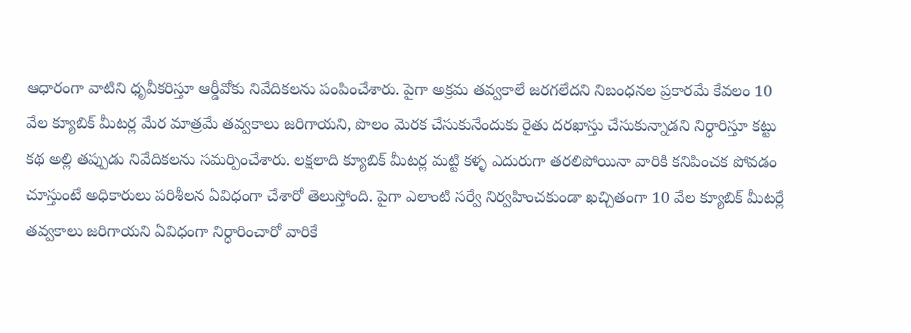ఆధారంగా వాటిని ధృవీకరిస్తూ ఆర్డీవోకు నివేదికలను పంపించేశారు. పైగా అక్రమ తవ్వకాలే జరగలేదని నిబంధనల ప్రకారమే కేవలం 10 వేల క్యూబిక్ మీటర్ల మేర మాత్రమే తవ్వకాలు జరిగాయని, పొలం మెరక చేసుకునేందుకు రైతు దరఖాస్తు చేసుకున్నాడని నిర్ధారిస్తూ కట్టు కథ అల్లి తప్పుడు నివేదికలను సమర్పించేశారు. లక్షలాది క్యూబిక్ మీటర్ల మట్టి కళ్ళ ఎదురుగా తరలిపోయినా వారికి కనిపించక పోవడం చూస్తుంటే అధికారులు పరిశీలన ఏవిధంగా చేశారో తెలుస్తోంది. పైగా ఎలాంటి సర్వే నిర్వహించకుండా ఖచ్చితంగా 10 వేల క్యూబిక్ మీటర్లే తవ్వకాలు జరిగాయని ఏవిధంగా నిర్ధారించారో వారికే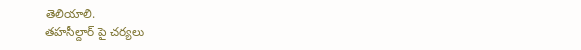తెలియాలి.
తహసీల్దార్ పై చర్యలు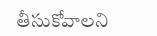తీసుకోవాలని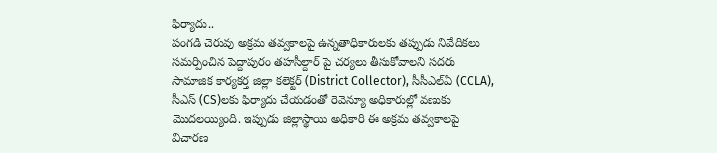ఫిర్యాదు..
పంగడి చెరువు అక్రమ తవ్వకాలపై ఉన్నతాధికారులకు తప్పుడు నివేదికలు సమర్పించిన పెద్దాపురం తహసీల్దార్ పై చర్యలు తీసుకోవాలని సదరు సామాజిక కార్యకర్త జిల్లా కలెక్టర్ (District Collector), సీసీఎల్ఏ (CCLA), సీఎస్ (CS)లకు ఫిర్యాదు చేయడంతో రెవెన్యూ అధికారుల్లో వణుకు మొదలయ్యింది. ఇప్పుడు జిల్లాస్థాయి అధికారి ఈ అక్రమ తవ్వకాలపై విచారణ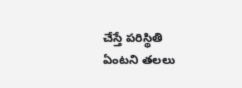చేస్తే పరిస్థితి ఏంటని తలలు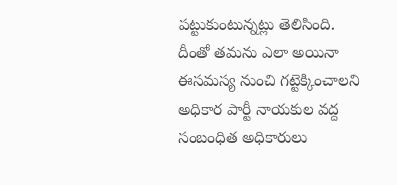పట్టుకుంటున్నట్లు తెలిసింది. దీంతో తమను ఎలా అయినా ఈసమస్య నుంచి గట్టెక్కించాలని అధికార పార్టీ నాయకుల వద్ద సంబంధిత అధికారులు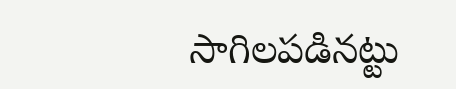సాగిలపడినట్టు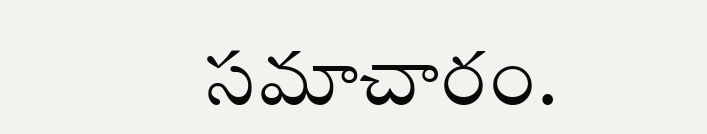సమాచారం.